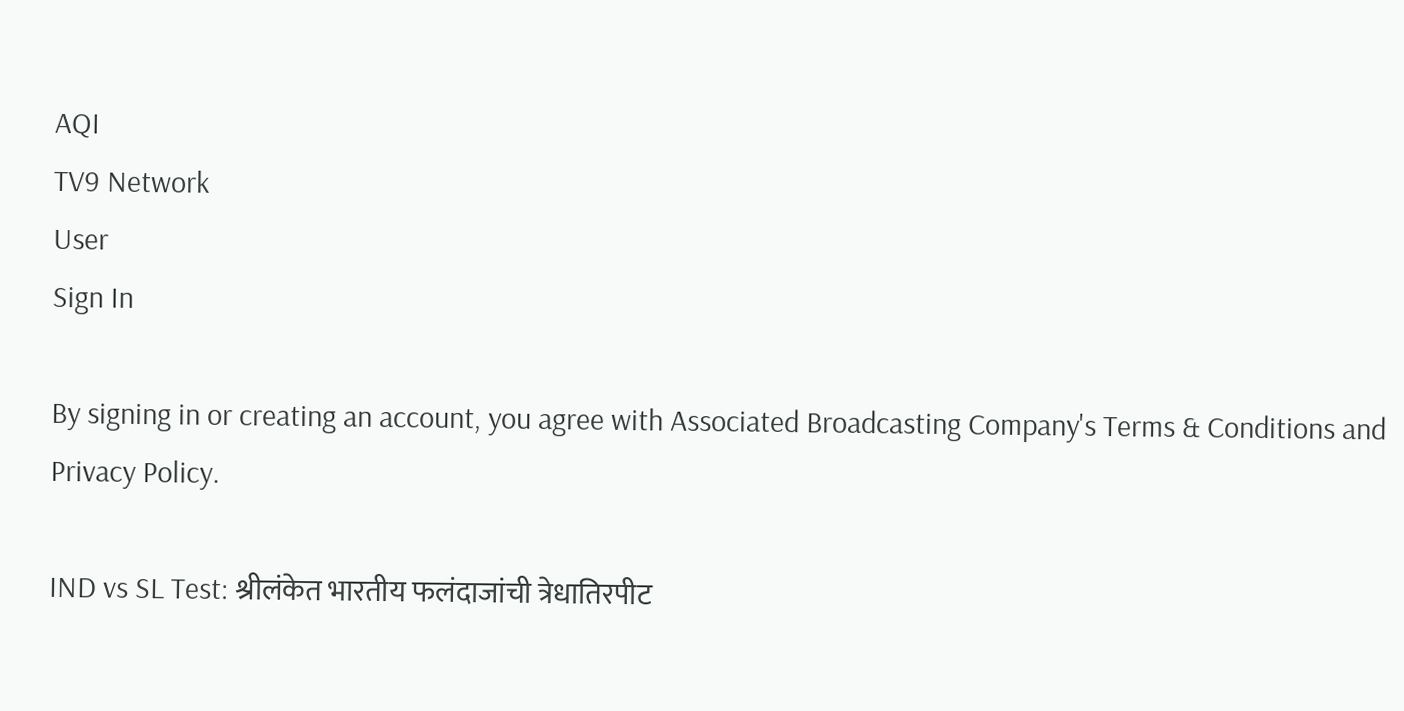AQI
TV9 Network
User
Sign In

By signing in or creating an account, you agree with Associated Broadcasting Company's Terms & Conditions and Privacy Policy.

IND vs SL Test: श्रीलंकेत भारतीय फलंदाजांची त्रेधातिरपीट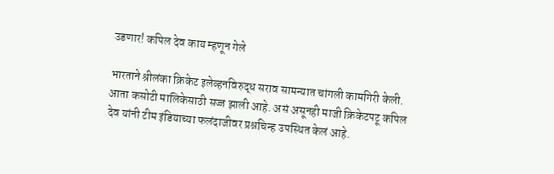उडणार! कपिल देव काय म्हणून गेले

भारताने श्रीलंका क्रिकेट इलेव्हनविरुद्ध सराव सामन्यात चांगली कामगिरी केली. आता कसोटी मालिकेसाठी सज्ज झाली आहे. असं असूनही माजी क्रिकेटपटू कपिल देव यांनी टीम इंडियाच्या फलंदाजीवर प्रश्नचिन्ह उपस्थित केलं आहे.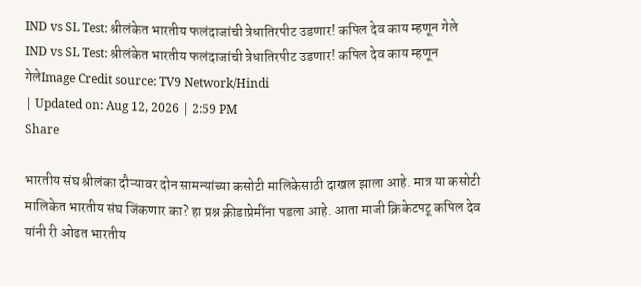IND vs SL Test: श्रीलंकेत भारतीय फलंदाजांची त्रेधातिरपीट उडणार! कपिल देव काय म्हणून गेले
IND vs SL Test: श्रीलंकेत भारतीय फलंदाजांची त्रेधातिरपीट उडणार! कपिल देव काय म्हणून गेलेImage Credit source: TV9 Network/Hindi
| Updated on: Aug 12, 2026 | 2:59 PM
Share

भारतीय संघ श्रीलंका दौऱ्यावर दोन सामन्यांच्या कसोटी मालिकेसाठी दाखल झाला आहे. मात्र या कसोटी मालिकेत भारतीय संघ जिंकणार का? हा प्रश्न क्रीडाप्रेमींना पडला आहे. आता माजी क्रिकेटपटू कपिल देव यांनी री ओढत भारतीय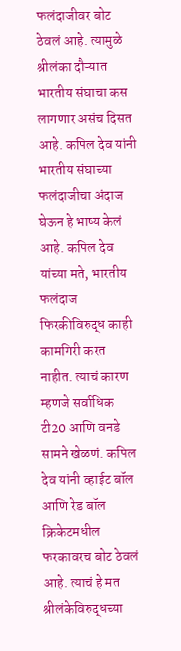फलंदाजीवर बोट ठेवलं आहे. त्यामुळे श्रीलंका दौऱ्यात भारतीय संघाचा कस लागणार असंच दिसत आहे. कपिल देव यांनी भारतीय संघाच्या फलंदाजीचा अंदाज घेऊन हे भाष्य केलं आहे. कपिल देव यांच्या मते, भारतीय फलंदाज फिरकीविरुद्ध काही कामगिरी करत नाहीत. त्याचं कारण म्हणजे सर्वाधिक टी20 आणि वनडे सामने खेळणं. कपिल देव यांनी व्हाईट बॉल आणि रेड बॉल क्रिकेटमधील फरकावरच बोट ठेवलं आहे. त्याचं हे मत श्रीलंकेविरुद्धच्या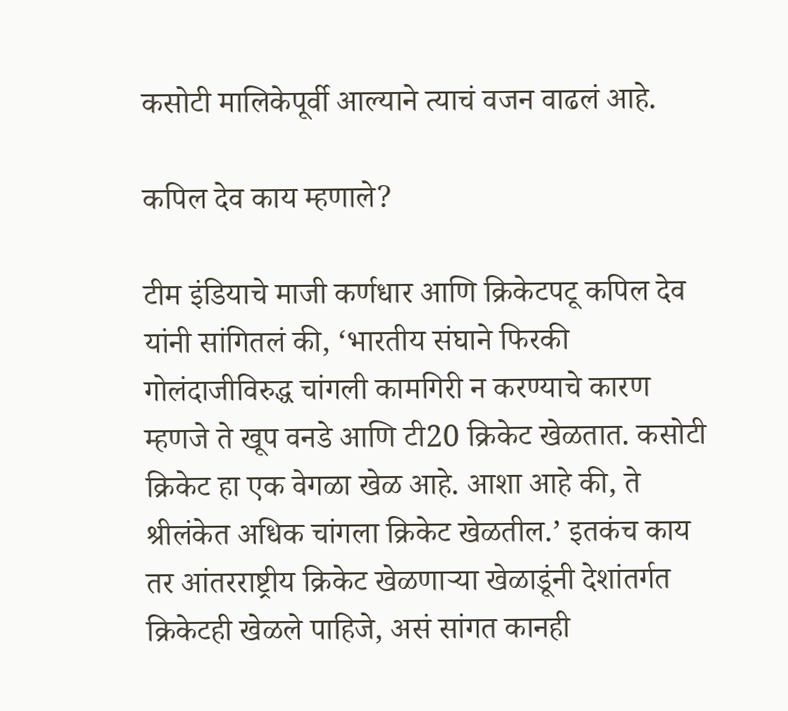कसोटी मालिकेपूर्वी आल्याने त्याचं वजन वाढलं आहे.

कपिल देव काय म्हणाले?

टीम इंडियाचे माजी कर्णधार आणि क्रिकेटपटू कपिल देव यांनी सांगितलं की, ‘भारतीय संघाने फिरकी गोलंदाजीविरुद्ध चांगली कामगिरी न करण्याचे कारण म्हणजे ते खूप वनडे आणि टी20 क्रिकेट खेळतात. कसोटी क्रिकेट हा एक वेगळा खेळ आहे. आशा आहे की, ते श्रीलंकेत अधिक चांगला क्रिकेट खेळतील.’ इतकंच काय तर आंतरराष्ट्रीय क्रिकेट खेळणाऱ्या खेळाडूंनी देशांतर्गत क्रिकेटही खेळले पाहिजे, असं सांगत कानही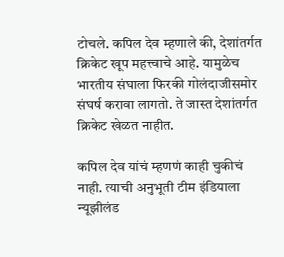टोचले. कपिल देव म्हणाले की, देशांतर्गत क्रिकेट खूप महत्त्वाचे आहे. यामुळेच भारतीय संघाला फिरकी गोलंदाजीसमोर संघर्ष करावा लागतो. ते जास्त देशांतर्गत क्रिकेट खेळत नाहीत.

कपिल देव यांचं म्हणणं काही चुकीचं नाही. त्याची अनुभूती टीम इंडियाला न्यूझीलंड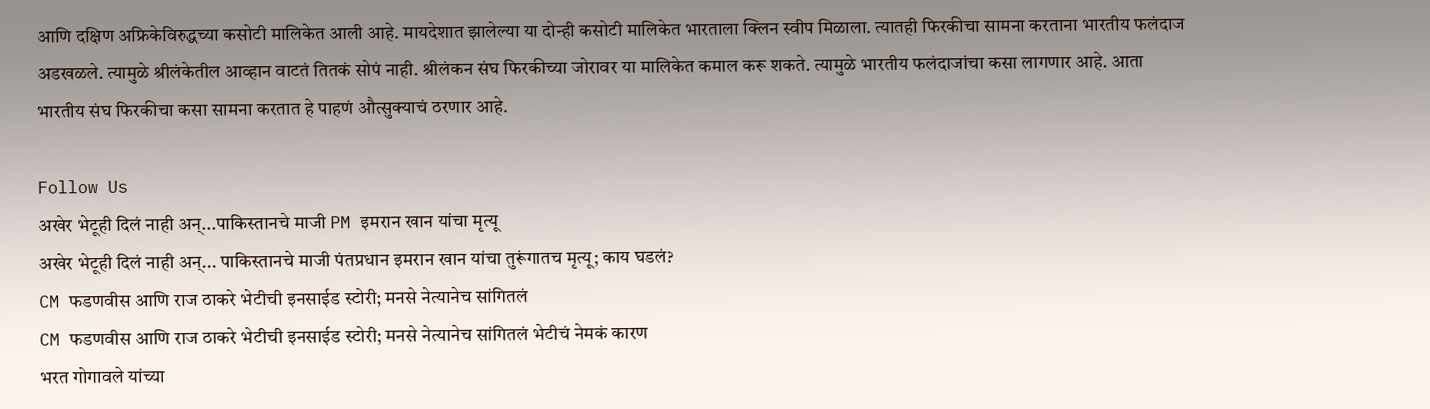आणि दक्षिण अफ्रिकेविरुद्धच्या कसोटी मालिकेत आली आहे. मायदेशात झालेल्या या दोन्ही कसोटी मालिकेत भारताला क्लिन स्वीप मिळाला. त्यातही फिरकीचा सामना करताना भारतीय फलंदाज अडखळले. त्यामुळे श्रीलंकेतील आव्हान वाटतं तितकं सोपं नाही. श्रीलंकन संघ फिरकीच्या जोरावर या मालिकेत कमाल करू शकते. त्यामुळे भारतीय फलंदाजांचा कसा लागणार आहे. आता भारतीय संघ फिरकीचा कसा सामना करतात हे पाहणं औत्सुक्याचं ठरणार आहे.

Follow Us
अखेर भेटूही दिलं नाही अन्...पाकिस्तानचे माजी PM इमरान खान यांचा मृत्यू
अखेर भेटूही दिलं नाही अन्... पाकिस्तानचे माजी पंतप्रधान इमरान खान यांचा तुरूंगातच मृत्यू; काय घडलं?
CM फडणवीस आणि राज ठाकरे भेटीची इनसाईड स्टोरी; मनसे नेत्यानेच सांगितलं
CM फडणवीस आणि राज ठाकरे भेटीची इनसाईड स्टोरी; मनसे नेत्यानेच सांगितलं भेटीचं नेमकं कारण
भरत गोगावले यांच्या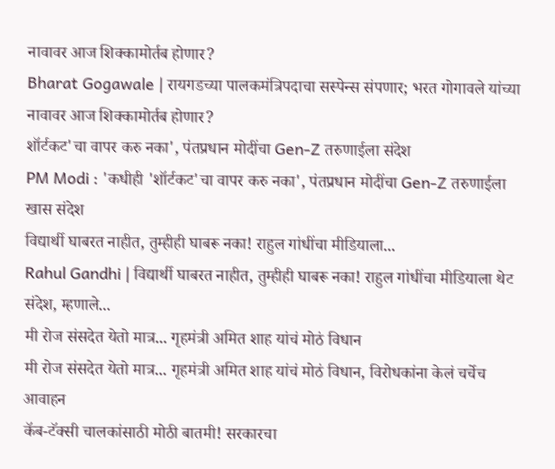नावावर आज शिक्कामोर्तब होणार?
Bharat Gogawale | रायगडच्या पालकमंत्रिपदाचा सस्पेन्स संपणार; भरत गोगावले यांच्या नावावर आज शिक्कामोर्तब होणार?
शॉर्टकट'चा वापर करु नका', पंतप्रधान मोदींचा Gen-Z तरुणाईला संदेश
PM Modi : 'कधीही 'शॉर्टकट'चा वापर करु नका', पंतप्रधान मोदींचा Gen-Z तरुणाईला खास संदेश
विद्यार्थी घाबरत नाहीत, तुम्हीही घाबरू नका! राहुल गांधींचा मीडियाला...
Rahul Gandhi | विद्यार्थी घाबरत नाहीत, तुम्हीही घाबरू नका! राहुल गांधींचा मीडियाला थेट संदेश, म्हणाले...
मी रोज संसदेत येतो मात्र... गृहमंत्री अमित शाह यांचं मोठं विधान
मी रोज संसदेत येतो मात्र... गृहमंत्री अमित शाह यांचं मोठं विधान, विरोधकांना केलं चर्चेच आवाहन
कॅब-टॅक्सी चालकांसाठी मोठी बातमी! सरकारचा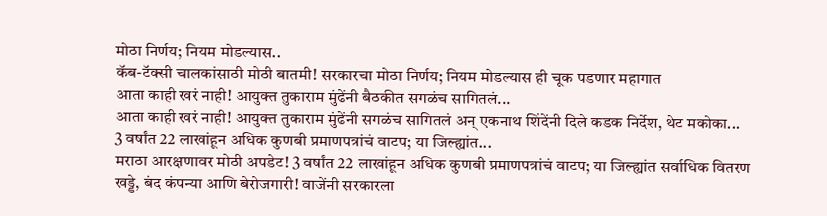मोठा निर्णय; नियम मोडल्यास..
कॅब-टॅक्सी चालकांसाठी मोठी बातमी! सरकारचा मोठा निर्णय; नियम मोडल्यास ही चूक पडणार महागात
आता काही खरं नाही! आयुक्त तुकाराम मुंढेंनी बैठकीत सगळंच सागितलं...
आता काही खरं नाही! आयुक्त तुकाराम मुंढेंनी सगळंच सागितलं अन् एकनाथ शिंदेंनी दिले कडक निर्देश, थेट मकोका...
3 वर्षांत 22 लाखांहून अधिक कुणबी प्रमाणपत्रांचं वाटप; या जिल्ह्यांत...
मराठा आरक्षणावर मोठी अपडेट! 3 वर्षांत 22 लाखांहून अधिक कुणबी प्रमाणपत्रांचं वाटप; या जिल्ह्यांत सर्वाधिक वितरण
खड्डे, बंद कंपन्या आणि बेरोजगारी! वाजेंनी सरकारला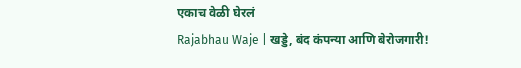एकाच वेळी घेरलं
Rajabhau Waje | खड्डे, बंद कंपन्या आणि बेरोजगारी!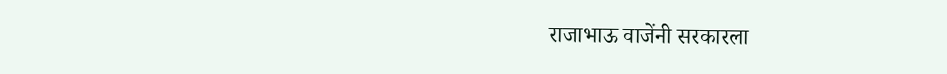राजाभाऊ वाजेंनी सरकारला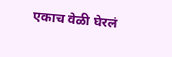एकाच वेळी घेरलं